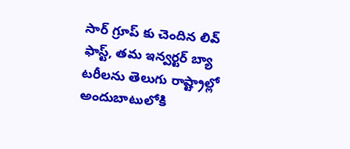సార్ గ్రూప్ కు చెందిన లివ్ ఫాస్ట్, తమ ఇన్వర్టర్ బ్యా టరీలను తెలుగు రాష్ట్రాల్లో అందుబాటులోకి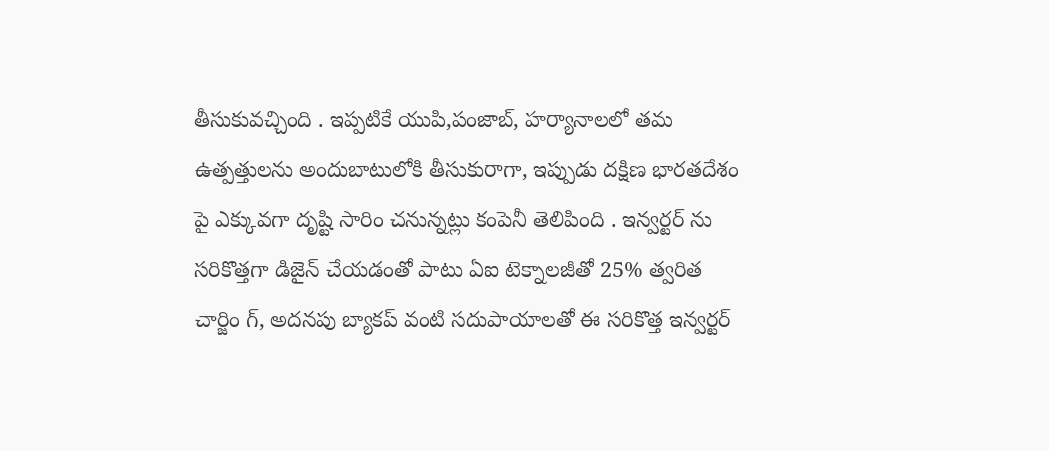తీసుకువచ్చింది . ఇప్పటికే యుపి,పంజాబ్, హర్యానాలలో తమ ఉత్పత్తులను అందుబాటులోకి తీసుకురాగా, ఇప్పుడు దక్షిణ భారతదేశం పై ఎక్కువగా దృష్టి సారిం చనున్నట్లు కంపెనీ తెలిపింది . ఇన్వర్టర్ ను సరికొత్తగా డిజైన్ చేయడంతో పాటు ఏఐ టెక్నాలజీతో 25% త్వరిత చార్జిం గ్, అదనపు బ్యాకప్ వంటి సదుపాయాలతో ఈ సరికొత్త ఇన్వర్టర్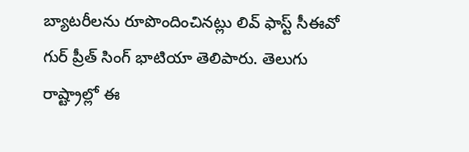బ్యాటరీలను రూపొందించినట్లు లివ్ ఫాస్ట్ సీఈవో గుర్ ప్రీత్ సింగ్ భాటియా తెలిపారు. తెలుగు రాష్ట్రాల్లో ఈ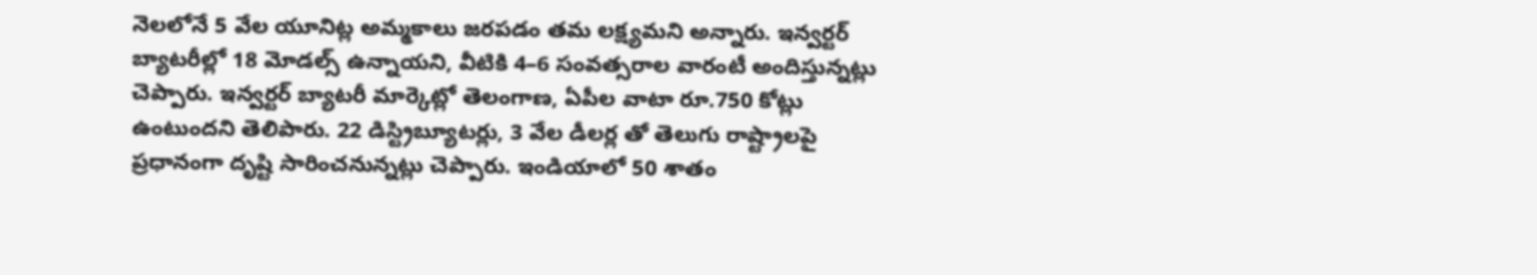నెలలోనే 5 వేల యూనిట్ల అమ్మకాలు జరపడం తమ లక్ష్యమని అన్నారు. ఇన్వర్టర్ బ్యాటరీల్లో 18 మోడల్స్ ఉన్నాయని, వీటికి 4–6 సంవత్సరాల వారంటీ అందిస్తున్నట్లు చెప్పారు. ఇన్వర్టర్ బ్యాటరీ మార్కెట్లో తెలంగాణ, ఏపీల వాటా రూ.750 కోట్లు ఉంటుందని తెలిపారు. 22 డిస్ట్రిబ్యూటర్లు, 3 వేల డీలర్ల తో తెలుగు రాష్ట్రాలపై ప్రధానంగా దృష్టి సారించనున్నట్లు చెప్పారు. ఇండియాలో 50 శాతం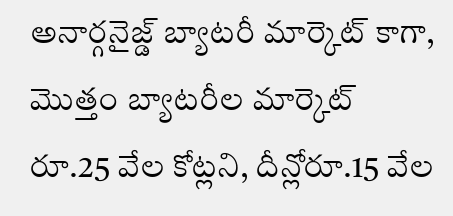అనార్గనైజ్డ్ బ్యాటరీ మార్కెట్ కాగా, మొత్తం బ్యాటరీల మార్కెట్ రూ.25 వేల కోట్లని, దీన్లోరూ.15 వేల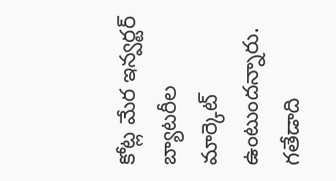కోట్ల మేర ఇన్వర్టర్ బ్యాటరీల మార్కెట్ ఉంటుందన్నారు. గతేడాది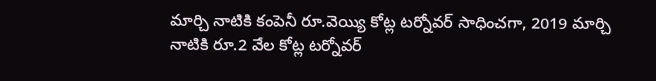మార్చి నాటికి కంపెనీ రూ.వెయ్యి కోట్ల టర్నోవర్ సాధించగా, 2019 మార్చి నాటికి రూ.2 వేల కోట్ల టర్నోవర్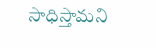సాధిస్తామని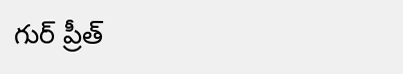గుర్ ప్రీత్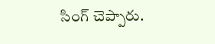సింగ్ చెప్పారు.